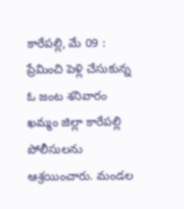కారేపల్లి, మే 09 : ప్రేమించి పెళ్లి చేసుకున్న ఓ జంట శనివారం ఖమ్మం జిల్లా కారేపల్లి పోలీసులను ఆశ్రయించారు. మండల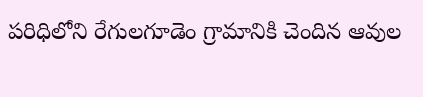పరిధిలోని రేగులగూడెం గ్రామానికి చెందిన ఆవుల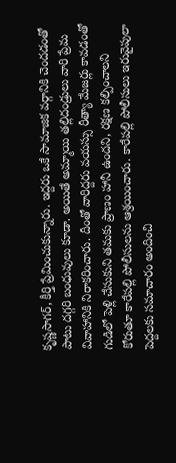కృష్ణసాగర్, కీర్తి ప్రేమించుకున్నారు. ఇద్దరు ఒకే సామాజిక వర్గానికి చెందడంతో పాటు దగ్గరి బంధువులు కూడా. అయితే అమ్మాయి తల్లిదండ్రులు వారి ప్రేమ వివాహానికి నిరాకరించారు. దీంతో వారిద్దరు వయస్సు రీత్యా మేజర్లు కావడంతో గుడిలో పెళ్లి చేసుకుని తమకు ప్రాణం హానీ ఉందని, రక్షణ కల్పించాలని కోరుతూ కారేపల్లి పోలీసులను ఆశ్రయించారు. కారేపల్లి పోలీసులు ఇరువైపులా పెద్దలకు సమాచారం అందించి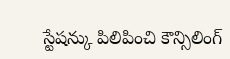స్టేషన్కు పిలిపించి కౌన్సిలింగ్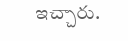ఇచ్చారు.